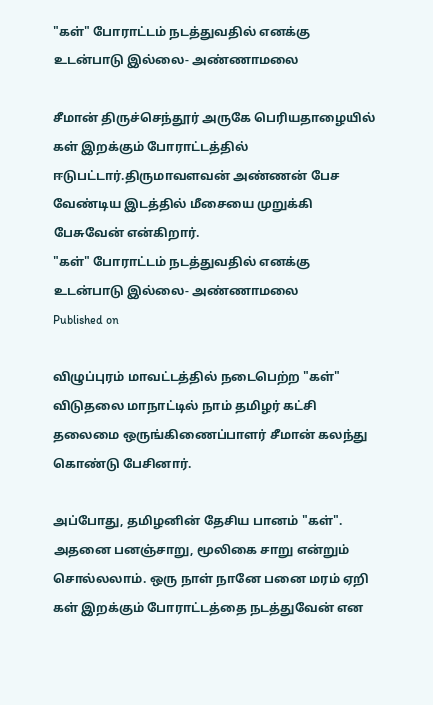"கள்" போராட்டம் நடத்துவதில் எனக்கு உடன்பாடு இல்லை- அண்ணாமலை

சீமான் திருச்செந்தூர் அருகே பெரியதாழையில் கள் இறக்கும் போராட்டத்தில் ஈடுபட்டார்.திருமாவளவன் அண்ணன் பேச வேண்டிய இடத்தில் மீசையை முறுக்கி பேசுவேன் என்கிறார்.
"கள்" போராட்டம் நடத்துவதில் எனக்கு உடன்பாடு இல்லை- அண்ணாமலை
Published on

விழுப்புரம் மாவட்டத்தில் நடைபெற்ற "கள்" விடுதலை மாநாட்டில் நாம் தமிழர் கட்சி தலைமை ஒருங்கிணைப்பாளர் சீமான் கலந்து கொண்டு பேசினார்.

அப்போது, தமிழனின் தேசிய பானம் "கள்". அதனை பனஞ்சாறு, மூலிகை சாறு என்றும் சொல்லலாம். ஒரு நாள் நானே பனை மரம் ஏறி கள் இறக்கும் போராட்டத்தை நடத்துவேன் என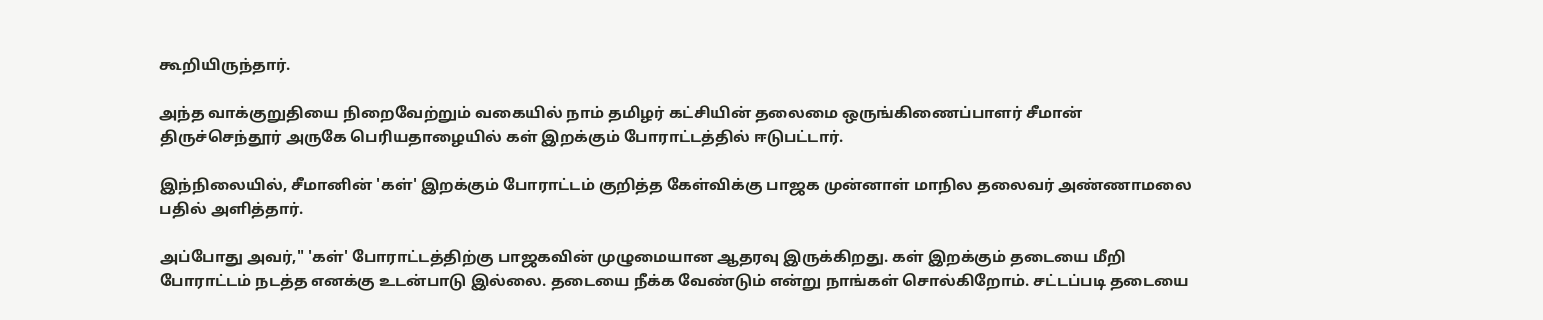கூறியிருந்தார்.

அந்த வாக்குறுதியை நிறைவேற்றும் வகையில் நாம் தமிழர் கட்சியின் தலைமை ஒருங்கிணைப்பாளர் சீமான் திருச்செந்தூர் அருகே பெரியதாழையில் கள் இறக்கும் போராட்டத்தில் ஈடுபட்டார்.

இந்நிலையில், சீமானின் 'கள்' இறக்கும் போராட்டம் குறித்த கேள்விக்கு பாஜக முன்னாள் மாநில தலைவர் அண்ணாமலை பதில் அளித்தார்.

அப்போது அவர்," 'கள்' போராட்டத்திற்கு பாஜகவின் முழுமையான ஆதரவு இருக்கிறது. கள் இறக்கும் தடையை மீறி போராட்டம் நடத்த எனக்கு உடன்பாடு இல்லை. தடையை நீக்க வேண்டும் என்று நாங்கள் சொல்கிறோம். சட்டப்படி தடையை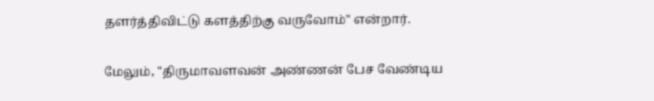தளர்த்திவிட்டு களத்திற்கு வருவோம்" என்றார்.

மேலும், "திருமாவளவன் அண்ணன் பேச வேண்டிய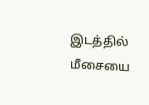இடத்தில் மீசையை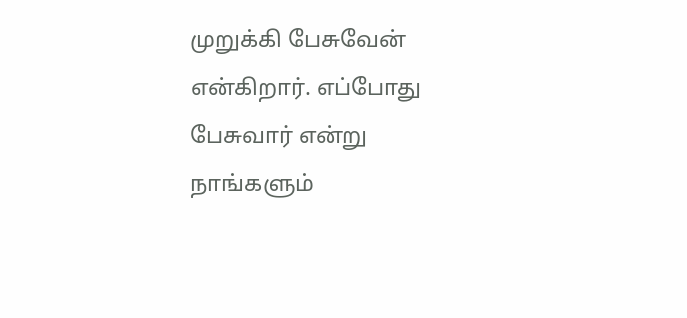முறுக்கி பேசுவேன் என்கிறார். எப்போது பேசுவார் என்று நாங்களும்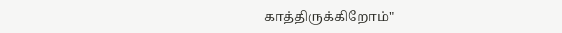காத்திருக்கிறோம்"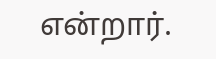என்றார்.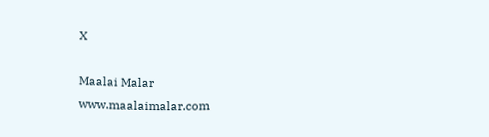X

Maalai Malar
www.maalaimalar.com